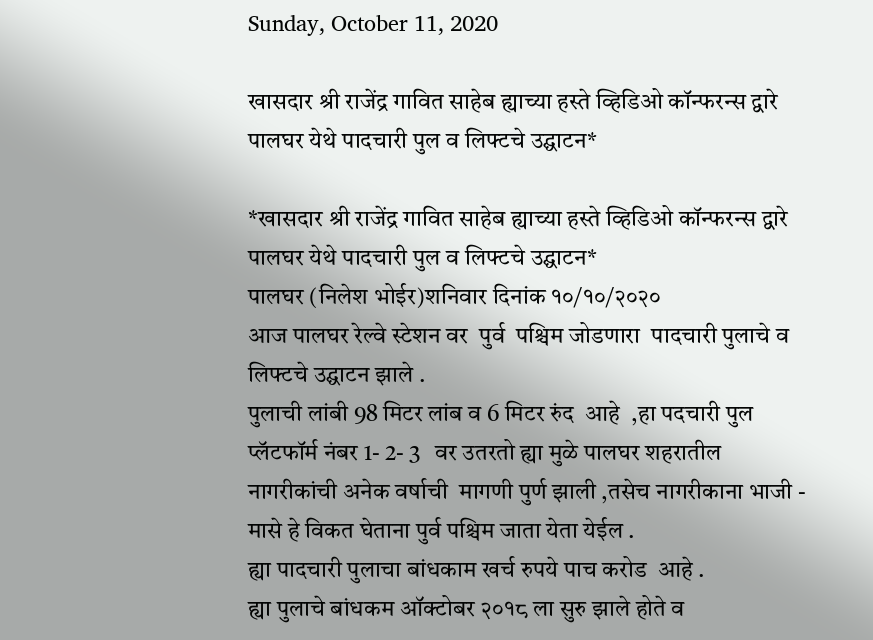Sunday, October 11, 2020

खासदार श्री राजेंद्र गावित साहेब ह्याच्या हस्ते व्हिडिओ कॉन्फरन्स द्वारे पालघर येथे पादचारी पुल व लिफ्टचे उद्घाटन*

*खासदार श्री राजेंद्र गावित साहेब ह्याच्या हस्ते व्हिडिओ कॉन्फरन्स द्वारे पालघर येथे पादचारी पुल व लिफ्टचे उद्घाटन*
पालघर (निलेश भोईर)शनिवार दिनांक १०/१०/२०२०
आज पालघर रेल्वे स्टेशन वर  पुर्व  पश्चिम जोडणारा  पादचारी पुलाचे व लिफ्टचे उद्घाटन झाले .
पुलाची लांबी 98 मिटर लांब व 6 मिटर रुंद  आहे  ,हा पदचारी पुल प्लॅटफॉर्म नंबर 1- 2- 3   वर उतरतो ह्या मुळे पालघर शहरातील नागरीकांची अनेक वर्षाची  मागणी पुर्ण झाली ,तसेच नागरीकाना भाजी - मासे हे विकत घेताना पुर्व पश्चिम जाता येता येईल .
ह्या पादचारी पुलाचा बांधकाम खर्च रुपये पाच करोड  आहे .
ह्या पुलाचे बांधकम ऑक्टोबर २०१८ ला सुरु झाले होते व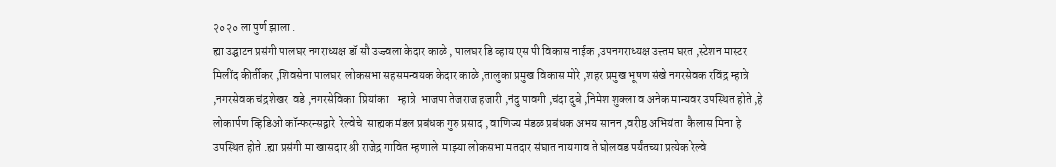२०२० ला पुर्ण झाला .
ह्या उद्घाटन प्रसंगी पालघर नगराध्यक्ष डॉ सौ उज्ज्वला केदार काळे , पालघर डि व्हाय एस पी विकास नाईक ,उपनगराध्यक्ष उत्त्तम घरत ,स्टेशन मास्टर मिलींद कीर्तीकर ,शिवसेना पालघर  लोकसभा सहसमन्वयक केदार काळे ,तालुका प्रमुख विकास मोरे ,शहर प्रमुख भूषण संखे नगरसेवक रविंद्र म्हात्रे ,नगरसेवक चंद्रशेखर  वडे ,नगरसेविका  प्रियांका    म्हात्रे  भाजपा तेजराज हजारी ,नंदु पावगी ,चंदा दुबे ,निमेश शुक्ला व अनेक मान्यवर उपस्थित होते ,हे लोकार्पण व्हिडिओ कॉन्फरन्सद्वारे  रेल्वेचे  साह्यक मंडल प्रबंधक गुरु प्रसाद , वाणिज्य मंडळ प्रबंधक अभय सानन ,वरीष्ठ अभियंता  कैलास मिना हे उपस्थित होते .ह्या प्रसंगी मा खासदार श्री राजेद्र गावित म्हणाले  माझ्या लोकसभा मतदार संघात नायगाव ते घोलवड पर्यंतच्या प्रत्येक रेल्वे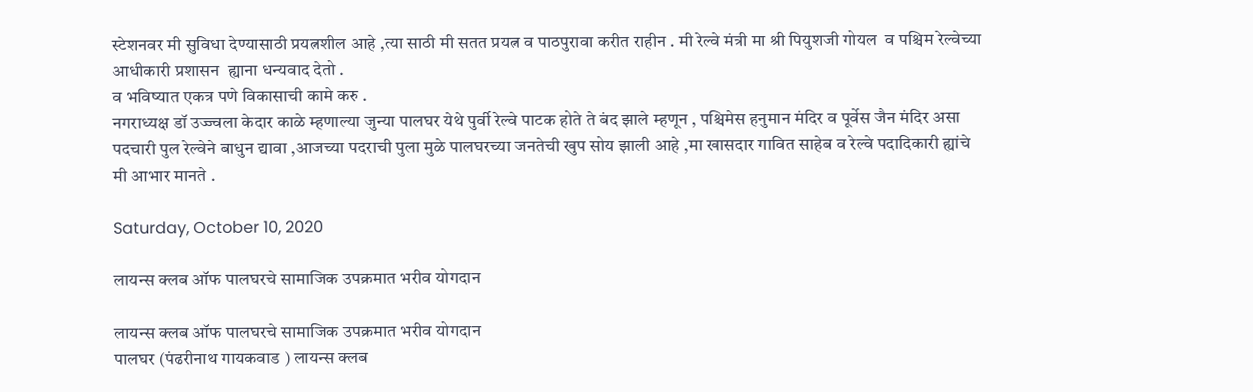स्टेशनवर मी सुविधा देण्यासाठी प्रयत्नशील आहे ,त्या साठी मी सतत प्रयत्न व पाठपुरावा करीत राहीन . मी रेल्वे मंत्री मा श्री पियुशजी गोयल  व पश्चिम रेल्वेच्या आधीकारी प्रशासन  ह्याना धन्यवाद देतो .
व भविष्यात एकत्र पणे विकासाची कामे करु .
नगराध्यक्ष डॉ उज्ज्वला केदार काळे म्हणाल्या जुन्या पालघर येथे पुर्वी रेल्वे पाटक होते ते बंद झाले म्हणून , पश्चिमेस हनुमान मंदिर व पूर्वेस जैन मंदिर असा पदचारी पुल रेल्वेने बाधुन द्यावा ,आजच्या पदराची पुला मुळे पालघरच्या जनतेची खुप सोय झाली आहे ,मा खासदार गावित साहेब व रेल्वे पदादिकारी ह्यांचे मी आभार मानते .

Saturday, October 10, 2020

लायन्स क्लब ऑफ पालघरचे सामाजिक उपक्रमात भरीव योगदान

लायन्स क्लब ऑफ पालघरचे सामाजिक उपक्रमात भरीव योगदान
पालघर (पंढरीनाथ गायकवाड ) लायन्स क्लब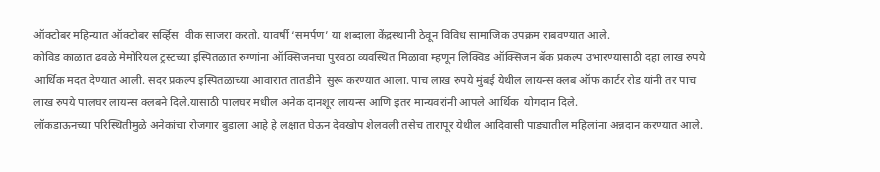ऑक्टोबर महिन्यात ऑक्टोबर सर्व्हिस  वीक साजरा करतो. यावर्षी ‘समर्पण’ या शब्दाला केंद्रस्थानी ठेवून विविध सामाजिक उपक्रम राबवण्यात आले.
कोविड काळात ढवळे मेमोरियल ट्रस्टच्या इस्पितळात रुग्णांना ऑक्सिजनचा पुरवठा व्यवस्थित मिळावा म्हणून लिक्विड ऑक्सिजन बॅक प्रकल्प उभारण्यासाठी दहा लाख रुपये आर्थिक मदत देण्यात आली. सदर प्रकल्प इस्पितळाच्या आवारात तातडीने  सुरू करण्यात आला. पाच लाख रुपये मुंबई येथील लायन्स क्लब ऑफ कार्टर रोड यांनी तर पाच लाख रुपये पालघर लायन्स क्लबने दिले.यासाठी पालघर मधील अनेक दानशूर लायन्स आणि इतर मान्यवरांनी आपले आर्थिक  योगदान दिले.
लॉकडाऊनच्या परिस्थितीमुळे अनेकांचा रोजगार बुडाला आहे हे लक्षात घेऊन देवखोप शेलवली तसेच तारापूर येथील आदिवासी पाड्यातील महिलांना अन्नदान करण्यात आले.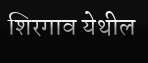शिरगाव येथील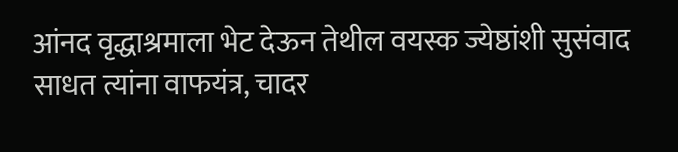आंनद वृद्धाश्रमाला भेट देऊन तेथील वयस्क ज्येष्ठांशी सुसंवाद साधत त्यांना वाफयंत्र, चादर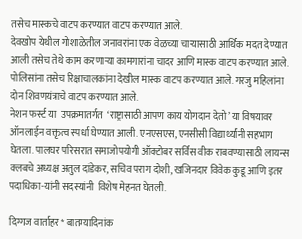तसेच मास्कचे वाटप करण्यात वाटप करण्यात आले.
देवखोप येथील गोशाळेतील जनावरांना एक वेळच्या चाऱ्यासाठी आर्थिक मदत देण्यात आली तसेच तेथे काम करणाऱ्या कामगारांना चादर आणि मास्क वाटप करण्यात आले. पोलिसांना तसेच रिक्षाचालकांना देखील मास्क वाटप करण्यात आले. गरजु महिलांना दोन शिवणयंत्राचे वाटप करण्यात आले.
नेशन फर्स्ट या  उपक्रमातर्गत  ‘राष्ट्रासाठी आपण काय योगदान देतो’ या विषयावर  ऑनलाईन वक्तृत्व स्पर्धा घेण्यात आली. एनएसएस, एनसीसी विद्यार्थ्यांनी सहभाग घेतला. पालघर परिसरात समाजोपयोगी ऑक्टोबर सर्विस वीक राबवण्यासाठी लायन्स क्लबचे अध्यक्ष अतुल दांडेकर, सचिव पराग दोशी, खजिनदार विवेक कुडू आणि इतर पदाधिका-यांनी सदस्यांनी  विशेष मेहनत घेतली.

दिग्गज वार्ताहर* बातम्यादिनांक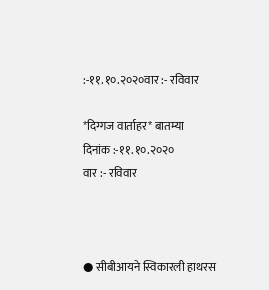:-११.१०.२०२०वार :- रविवार

*दिग्गज वार्ताहर* बातम्या
दिनांक :-११.१०.२०२०
वार :- रविवार



● सीबीआयने स्विकारली हाथरस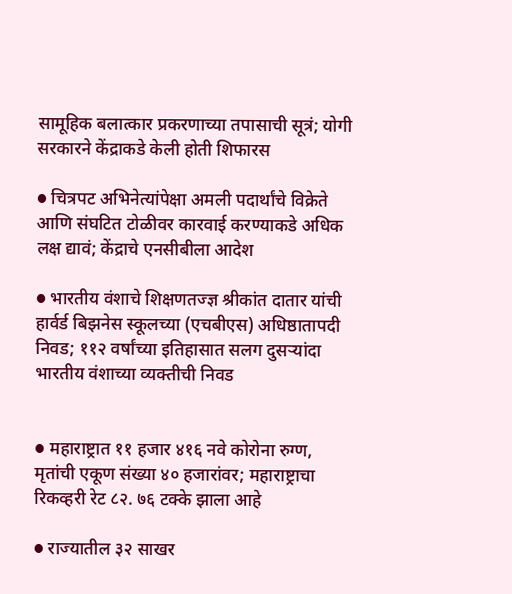सामूहिक बलात्कार प्रकरणाच्या तपासाची सूत्रं; योगी सरकारने केंद्राकडे केली होती शिफारस

● चित्रपट अभिनेत्यांपेक्षा अमली पदार्थांचे विक्रेते आणि संघटित टोळीवर कारवाई करण्याकडे अधिक लक्ष द्यावं; केंद्राचे एनसीबीला आदेश

● भारतीय वंशाचे शिक्षणतज्ज्ञ श्रीकांत दातार यांची हार्वर्ड बिझनेस स्कूलच्या (एचबीएस) अधिष्ठातापदी निवड; ११२ वर्षांच्या इतिहासात सलग दुसऱ्यांदा भारतीय वंशाच्या व्यक्तीची निवड


● महाराष्ट्रात ११ हजार ४१६ नवे कोरोना रुग्ण, मृतांची एकूण संख्या ४० हजारांवर; महाराष्ट्राचा रिकव्हरी रेट ८२. ७६ टक्के झाला आहे

● राज्यातील ३२ साखर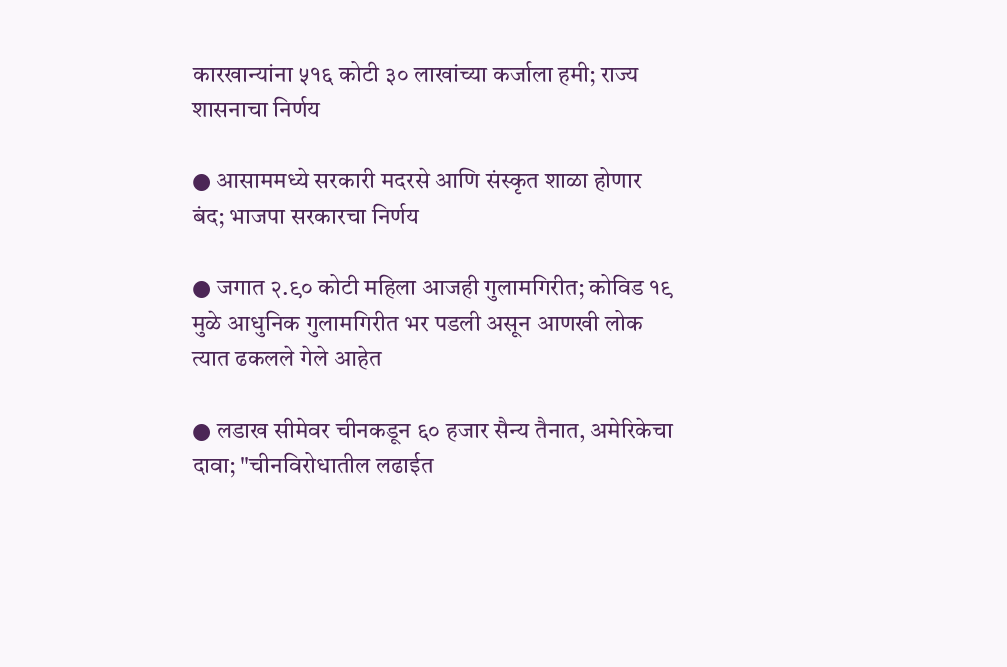कारखान्यांना ५१६ कोटी ३० लाखांच्या कर्जाला हमी; राज्य शासनाचा निर्णय

● आसाममध्ये सरकारी मदरसे आणि संस्कृत शाळा होणार बंद; भाजपा सरकारचा निर्णय

● जगात २.९० कोटी महिला आजही गुलामगिरीत; कोविड १९ मुळे आधुनिक गुलामगिरीत भर पडली असून आणखी लोक त्यात ढकलले गेले आहेत

● लडाख सीमेवर चीनकडून ६० हजार सैन्य तैनात, अमेरिकेचा दावा; "चीनविरोधातील लढाईत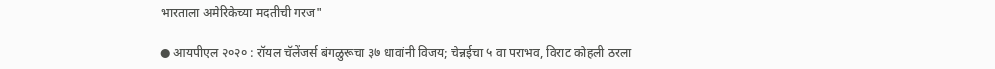भारताला अमेरिकेच्या मदतीची गरज"

● आयपीएल २०२० : रॉयल चॅलेंजर्स बंगळुरूचा ३७ धावांनी विजय; चेन्नईचा ५ वा पराभव, विराट कोहली ठरला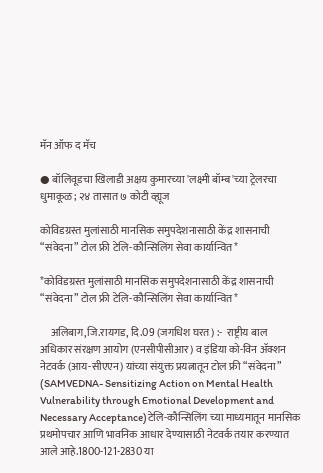मॅन ऑफ द मॅच

● बॉलिवूडचा खिलाडी अक्षय कुमारच्या 'लक्ष्मी बॉम्ब'च्या ट्रेलरचा धुमाकूळ; २४ तासात ७ कोटी व्ह्यूज

कोविडग्रस्त मुलांसाठी मानसिक समुपदेशनासाठी केंद्र शासनाची “संवेदना” टोल फ्री टेलि-कौन्सिलिंग सेवा कार्यान्वित*

*कोविडग्रस्त मुलांसाठी मानसिक समुपदेशनासाठी केंद्र शासनाची “संवेदना” टोल फ्री टेलि-कौन्सिलिंग सेवा कार्यान्वित*

     अलिबाग,जि.रायगड, दि.09 (जगधिश घरत) :-  राष्ट्रीय बाल अधिकार संरक्षण आयोग (एनसीपीसीआर) व इंडिया को-विन ॲक्शन नेटवर्क (आय-सीएएन) यांच्या संयुक्त प्रयत्नातून टोल फ्री “संवेदना”
(SAMVEDNA- Sensitizing Action on Mental Health Vulnerability through Emotional Development and Necessary Acceptance)टेलि-कौन्सिलिंग च्या माध्यमातून मानसिक प्रथमोपचार आणि भावनिक आधार देण्यासाठी नेटवर्क तयार करण्यात आले आहे.1800-121-2830 या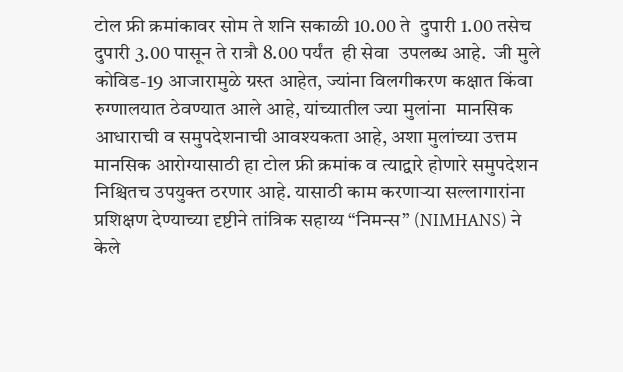टोल फ्री क्रमांकावर सोम ते शनि सकाळी 10.00 ते  दुपारी 1.00 तसेच दुपारी 3.00 पासून ते रात्रौ 8.00 पर्यंत  ही सेवा  उपलब्ध आहे.  जी मुले कोविड-19 आजारामुळे ग्रस्त आहेत, ज्यांना विलगीकरण कक्षात किंवा रुग्णालयात ठेवण्यात आले आहे, यांच्यातील ज्या मुलांना  मानसिक आधाराची व समुपदेशनाची आवश्यकता आहे, अशा मुलांच्या उत्तम मानसिक आरोग्यासाठी हा टोल फ्री क्रमांक व त्याद्वारे होणारे समुपदेशन निश्चितच उपयुक्त ठरणार आहे. यासाठी काम करणाऱ्या सल्लागारांना प्रशिक्षण देण्याच्या दृष्टीने तांत्रिक सहाय्य “निमन्स” (NIMHANS) ने केले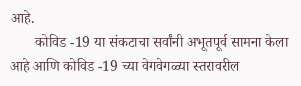आहे.
       कोविड -19 या संकटाचा सर्वांनी अभूतपूर्व सामना केला आहे आणि कोविड -19 च्या वेगवेगळ्या स्तरावरील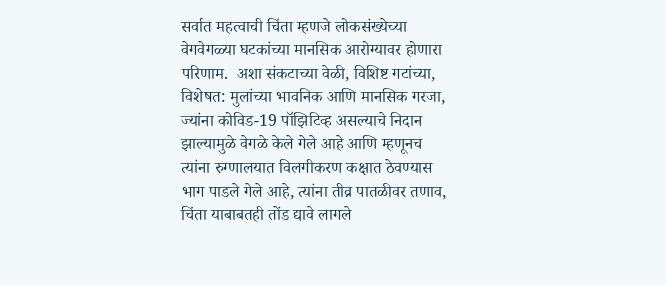सर्वात महत्वाची चिंता म्हणजे लोकसंख्येच्या वेगवेगळ्या घटकांच्या मानसिक आरोग्यावर होणारा परिणाम.  अशा संकटाच्या वेळी, विशिष्ट गटांच्या, विशेषत: मुलांच्या भावनिक आणि मानसिक गरजा, ज्यांना कोविड-19 पॉझिटिव्ह असल्याचे निदान झाल्यामुळे वेगळे केले गेले आहे आणि म्हणूनच त्यांना रुग्णालयात विलगीकरण कक्षात ठेवण्यास भाग पाडले गेले आहे, त्यांना तीव्र पातळीवर तणाव, चिंता याबाबतही तोंड द्यावे लागले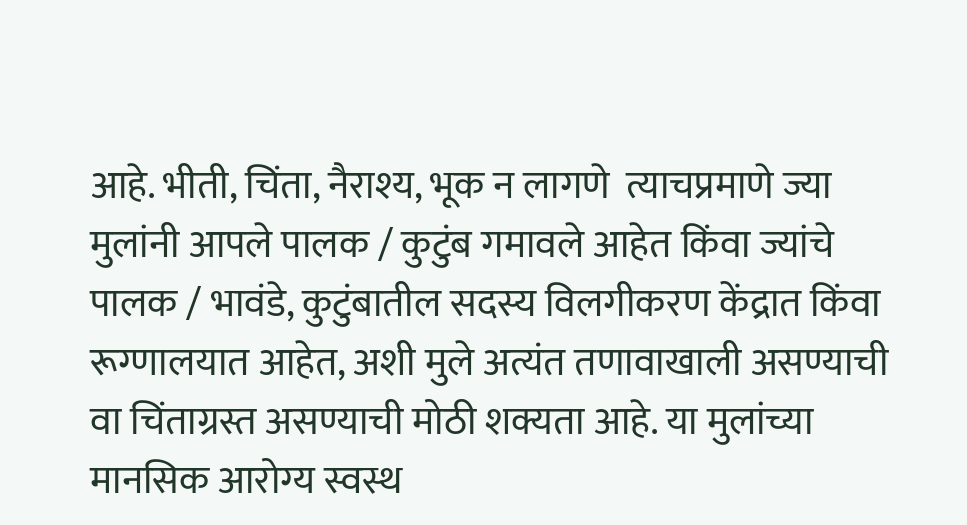आहे. भीती, चिंता, नैराश्य, भूक न लागणे  त्याचप्रमाणे ज्या मुलांनी आपले पालक / कुटुंब गमावले आहेत किंवा ज्यांचे पालक / भावंडे, कुटुंबातील सदस्य विलगीकरण केंद्रात किंवा रूग्णालयात आहेत, अशी मुले अत्यंत तणावाखाली असण्याची वा चिंताग्रस्त असण्याची मोठी शक्यता आहे. या मुलांच्या  मानसिक आरोग्य स्वस्थ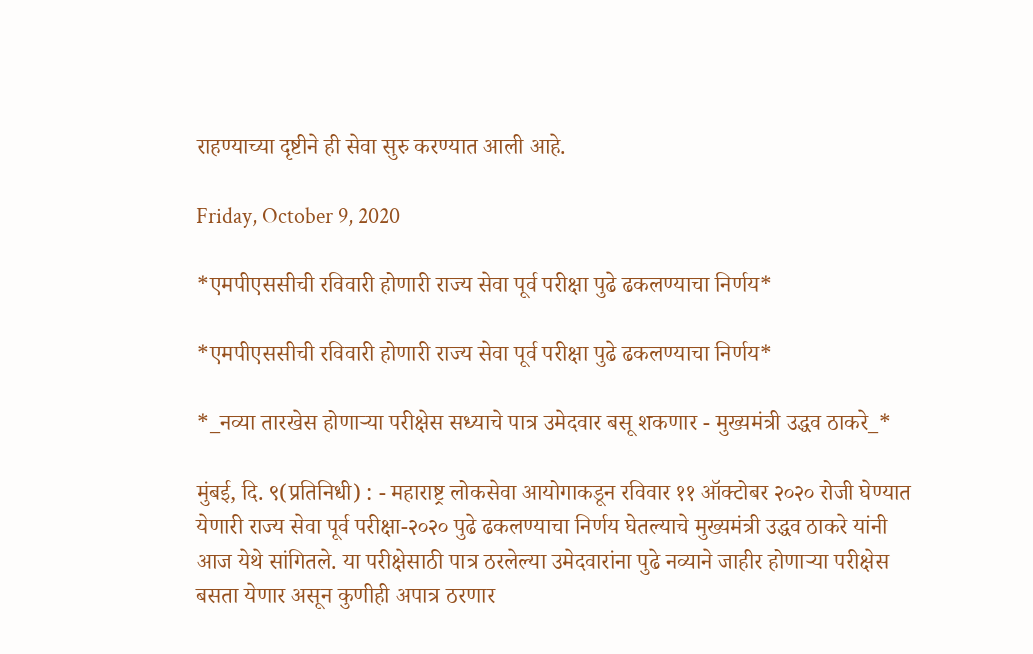राहण्याच्या दृष्टीने ही सेवा सुरु करण्यात आली आहे.

Friday, October 9, 2020

*एमपीएससीची रविवारी होणारी राज्य सेवा पूर्व परीक्षा पुढे ढकलण्याचा निर्णय*

*एमपीएससीची रविवारी होणारी राज्य सेवा पूर्व परीक्षा पुढे ढकलण्याचा निर्णय*

*_नव्या तारखेस होणाऱ्या परीक्षेस सध्याचे पात्र उमेदवार बसू शकणार - मुख्यमंत्री उद्धव ठाकरे_*

मुंबई, दि. ९(प्रतिनिधी) : - महाराष्ट्र लोकसेवा आयोगाकडून रविवार ११ ऑक्टोबर २०२० रोजी घेण्यात येणारी राज्य सेवा पूर्व परीक्षा-२०२० पुढे ढकलण्याचा निर्णय घेतल्याचे मुख्यमंत्री उद्धव ठाकरे यांनी आज येथे सांगितले. या परीक्षेसाठी पात्र ठरलेल्या उमेदवारांना पुढे नव्याने जाहीर होणाऱ्या परीक्षेस बसता येणार असून कुणीही अपात्र ठरणार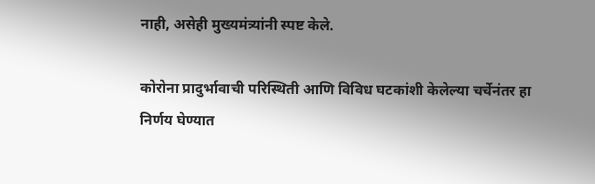नाही, असेही मुख्यमंत्र्यांनी स्पष्ट केले.

कोरोना प्रादुर्भावाची परिस्थिती आणि विविध घटकांशी केलेल्या चर्चेनंतर हा निर्णय घेण्यात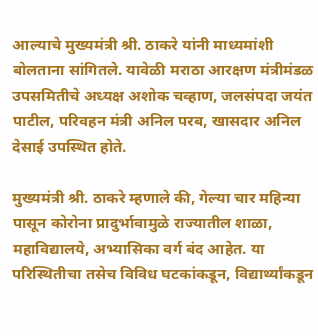आल्याचे मुख्यमंत्री श्री. ठाकरे यांनी माध्यमांशी बोलताना सांगितले. यावेळी मराठा आरक्षण मंत्रीमंडळ उपसमितीचे अध्यक्ष अशोक चव्हाण, जलसंपदा जयंत पाटील, परिवहन मंत्री अनिल परब, खासदार अनिल देसाई उपस्थित होते.

मुख्यमंत्री श्री. ठाकरे म्हणाले की, गेल्या चार महिन्या पासून कोरोना प्रादुर्भावामुळे राज्यातील शाळा, महाविद्यालये, अभ्यासिका वर्ग बंद आहेत. या परिस्थितीचा तसेच विविध घटकांकडून, विद्यार्थ्यांकडून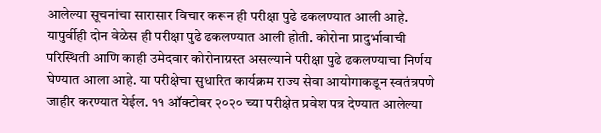आलेल्या सूचनांचा सारासार विचार करून ही परीक्षा पुढे ढकलण्यात आली आहे. यापुर्वीही दोन वेळेस ही परीक्षा पुढे ढकलण्यात आली होती. कोरोना प्रादुर्भावाची परिस्थिती आणि काही उमेदवार कोरोनाग्रस्त असल्याने परीक्षा पुढे ढकलण्याचा निर्णय घेण्यात आला आहे. या परीक्षेचा सुधारित कार्यक्रम राज्य सेवा आयोगाकडून स्वतंत्रपणे जाहीर करण्यात येईल. ११ ऑक्टोबर २०२० च्या परीक्षेत प्रवेश पत्र देण्यात आलेल्या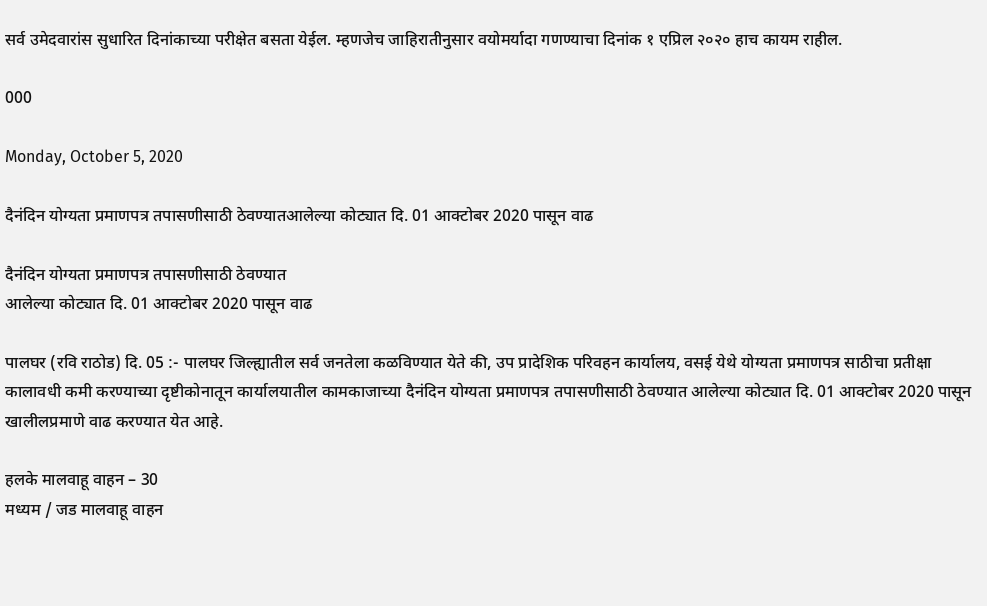सर्व उमेदवारांस सुधारित दिनांकाच्या परीक्षेत बसता येईल. म्हणजेच जाहिरातीनुसार वयोमर्यादा गणण्याचा दिनांक १ एप्रिल २०२० हाच कायम राहील.

000

Monday, October 5, 2020

दैनंदिन योग्यता प्रमाणपत्र तपासणीसाठी ठेवण्यातआलेल्या कोट्यात दि. 01 आक्टोबर 2020 पासून वाढ

दैनंदिन योग्यता प्रमाणपत्र तपासणीसाठी ठेवण्यात
आलेल्या कोट्यात दि. 01 आक्टोबर 2020 पासून वाढ

पालघर (रवि राठोड) दि. 05 :- पालघर जिल्ह्यातील सर्व जनतेला कळविण्यात येते की, उप प्रादेशिक परिवहन कार्यालय, वसई येथे योग्यता प्रमाणपत्र साठीचा प्रतीक्षा कालावधी कमी करण्याच्या दृष्टीकोनातून कार्यालयातील कामकाजाच्या दैनंदिन योग्यता प्रमाणपत्र तपासणीसाठी ठेवण्यात आलेल्या कोट्यात दि. 01 आक्टोबर 2020 पासून खालीलप्रमाणे वाढ करण्यात येत आहे.

हलके मालवाहू वाहन – 30
मध्यम / जड मालवाहू वाहन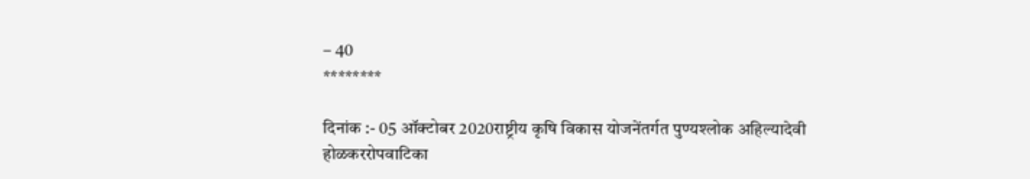– 40
********

दिनांक :- 05 ऑक्टोबर 2020राष्ट्रीय कृषि विकास योजनेंतर्गत पुण्यश्लोक अहिल्यादेवी होळकररोपवाटिका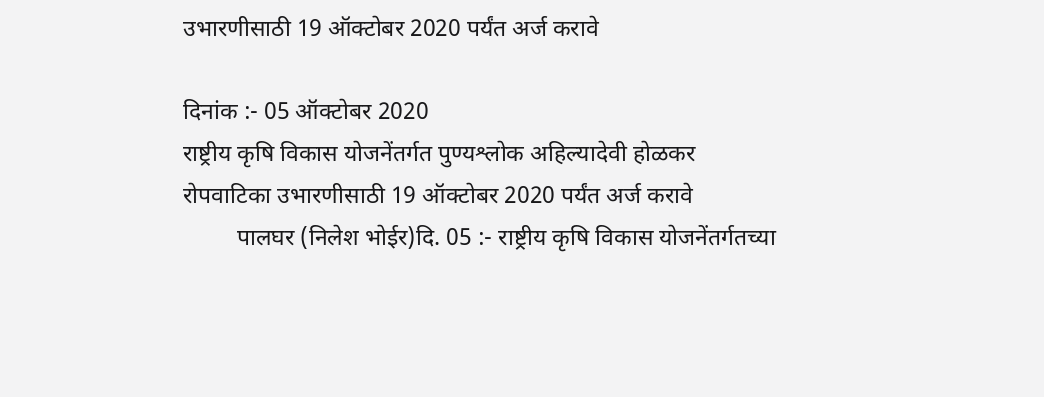उभारणीसाठी 19 ऑक्टोबर 2020 पर्यंत अर्ज करावे

दिनांक :- 05 ऑक्टोबर 2020
राष्ट्रीय कृषि विकास योजनेंतर्गत पुण्यश्लोक अहिल्यादेवी होळकर
रोपवाटिका उभारणीसाठी 19 ऑक्टोबर 2020 पर्यंत अर्ज करावे
         पालघर (निलेश भोईर)दि. 05 :- राष्ट्रीय कृषि विकास योजनेंतर्गतच्या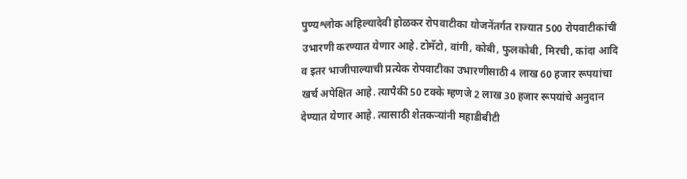पुण्यश्लोक अहिल्यादेवी होळकर रोपवाटीका योजनेंतर्गत राज्यात 500 रोपवाटीकांची उभारणी करण्यात येणार आहे. टोमॅटो, वांगी, कोबी, फुलकोबी, मिरची, कांदा आदि व इतर भाजीपाल्याची प्रत्येक रोपवाटीका उभारणीसाठी 4 लाख 60 हजार रूपयांचा खर्च अपेक्षित आहे. त्यापैकी 50 टक्के म्हणजे 2 लाख 30 हजार रूपयांचे अनुदान देण्यात येणार आहे. त्यासाठी शेतकऱ्यांनी महाडीबीटी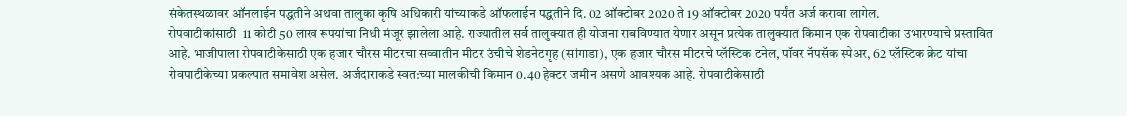संकेतस्थळावर ऑनलाईन पद्धतीने अथवा तालुका कृषि अधिकारी यांच्याकडे ऑफलाईन पद्धतीने दि. 02 ऑक्टोबर 2020 ते 19 ऑक्टोबर 2020 पर्यंत अर्ज करावा लागेल.
रोपवाटीकांसाठी  11 कोटी 50 लाख रूपयांचा निधी मंजूर झालेला आहे. राज्यातील सर्व तालुक्यात ही योजना राबविण्यात येणार असून प्रत्येक तालुक्यात किमान एक रोपवाटीका उभारण्याचे प्रस्तावित आहे. भाजीपाला रोपवाटीकेसाठी एक हजार चौरस मीटरचा सव्वातीन मीटर उंचीचे शेडनेटगृह (सांगाडा), एक हजार चौरस मीटरचे प्लॅस्टिक टनेल, पॉवर नॅपसॅक स्पेअर, 62 प्लॅस्टिक क्रेट यांचा रोवपाटीकेच्या प्रकल्पात समावेश असेल. अर्जदाराकडे स्वत:च्या मालकीची किमान 0.40 हेक्टर जमीन असणे आवश्यक आहे. रोपवाटीकेसाठी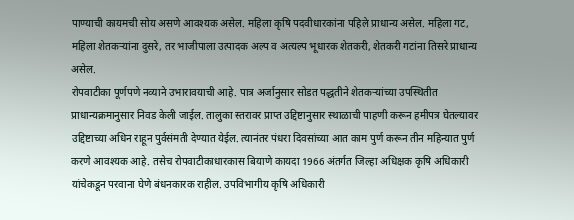पाण्याची कायमची सोय असणे आवश्यक असेल. महिला कृषि पदवीधारकांना पहिले प्राधान्य असेल. महिला गट, महिला शेतकऱ्यांना दुसरे, तर भाजीपाला उत्पादक अल्प व अत्यल्प भूधारक शेतकरी, शेतकरी गटांना तिसरे प्राधान्य असेल.
रोपवाटीका पूर्णपणे नव्याने उभारावयाची आहे. पात्र अर्जानुसार सोडत पद्धतीने शेतकऱ्यांच्या उपस्थितीत प्राधान्यक्रमानुसार निवड केली जाईल. तालुका स्तरावर प्राप्त उद्दिष्टानुसार स्थाळाची पाहणी करून हमीपत्र घेतल्यावर उद्दिष्टाच्या अधिन राहून पुर्वसंमती देण्यात येईल. त्यानंतर पंधरा दिवसांच्या आत काम पुर्ण करून तीन महिन्यात पुर्ण करणे आवश्यक आहे. तसेच रोपवाटीकाधारकास बियाणे कायदा 1966 अंतर्गत जिल्हा अधिक्षक कृषि अधिकारी यांचेकडून परवाना घेणे बंधनकारक राहील. उपविभागीय कृषि अधिकारी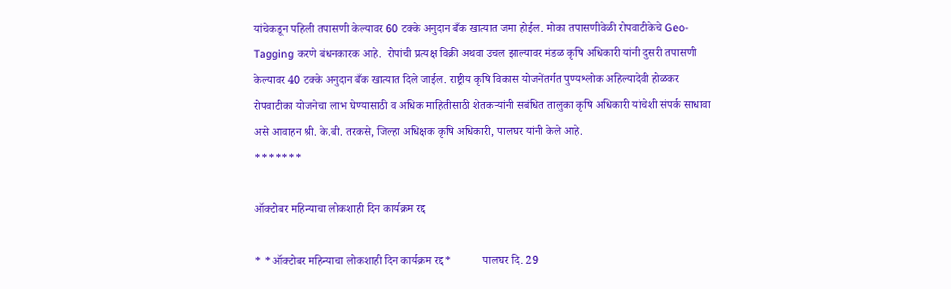यांचेकडून पहिली तपासणी केल्यावर 60 टक्के अनुदान बँक खात्यात जमा होईल. मोका तपासणीवेळी रोपवाटीकेचे Geo-Tagging करणे बंधनकारक आहे.  रोपांची प्रत्यक्ष विक्री अथवा उचल झाल्यावर मंडळ कृषि अधिकारी यांनी दुसरी तपासणी केल्यावर 40 टक्के अनुदान बँक खात्यात दिले जाईल. राष्ट्रीय कृषि विकास योजनेंतर्गत पुण्यश्लोक अहिल्यादेवी होळकर रोपवाटीका योजनेचा लाभ घेण्यासाठी व अधिक माहितीसाठी शेतकऱ्यांनी सबंधित तालुका कृषि अधिकारी यांचेशी संपर्क साधावा असे आवाहन श्री. के.बी. तरकसे, जिल्हा अधिक्षक कृषि अधिकारी, पालघर यांनी केले आहे.
*******

ऑक्टोबर महिन्याचा लोकशाही दिन कार्यक्रम रद्द

* *ऑक्टोबर महिन्याचा लोकशाही दिन कार्यक्रम रद्द*           पालघर दि. 29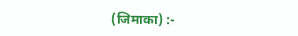(जिमाका) :-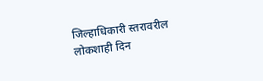जिल्हाधिकारी स्तरावरील लोकशाही दिन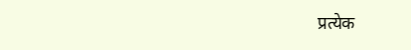प्रत्येक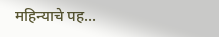महिन्याचे पह...